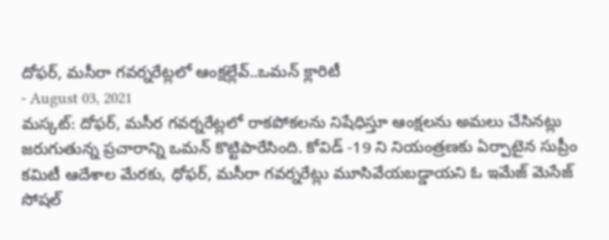దోఫర్, మసీరా గవర్నరేట్లలో ఆంక్షల్లేవ్..ఒమన్ క్లారిటీ
- August 03, 2021
మస్కట్: దోఫర్, మసీర గవర్నరేట్లలో రాకపోకలను నిషేధిస్తూ ఆంక్షలను అమలు చేసినట్లు జరుగుతున్న ప్రచారాన్ని ఒమన్ కొట్టిపారేసింది. కోవిడ్ -19 ని నియంత్రణకు ఏర్పాటైన సుప్రీం కమిటీ ఆదేశాల మేరకు, ధోఫర్, మసీరా గవర్నరేట్లు మూసివేయబడ్డాయని ఓ ఇమేజ్ మెసేజ్ సోషల్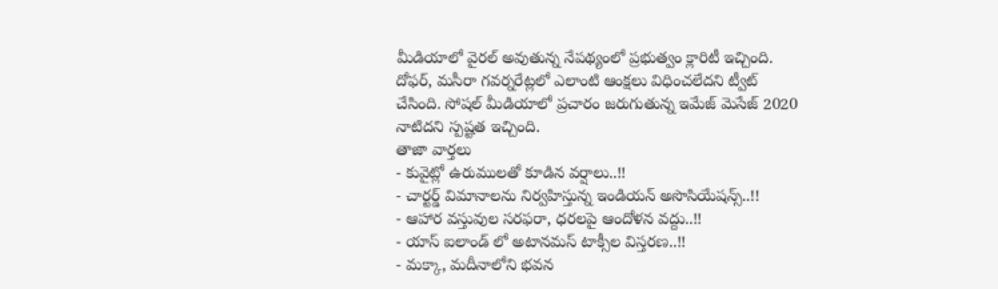మీడియాలో వైరల్ అవుతున్న నేపథ్యంలో ప్రభుత్వం క్లారిటీ ఇచ్చింది. దోఫర్, మసీరా గవర్నరేట్లలో ఎలాంటి ఆంక్షలు విధించలేదని ట్వీట్ చేసింది. సోషల్ మీడియాలో ప్రచారం జరుగుతున్న ఇమేజ్ మెసేజ్ 2020 నాటిదని స్పష్టత ఇచ్చింది.
తాజా వార్తలు
- కువైట్లో ఉరుములతో కూడిన వర్షాలు..!!
- చార్టర్డ్ విమానాలను నిర్వహిస్తున్న ఇండియన్ అసొసియేషన్స్..!!
- ఆహార వస్తువుల సరఫరా, ధరలపై ఆందోళన వద్దు..!!
- యాస్ ఐలాండ్ లో అటానమస్ టాక్సీల విస్తరణ..!!
- మక్కా, మదీనాలోని భవన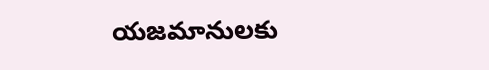యజమానులకు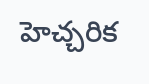హెచ్చరిక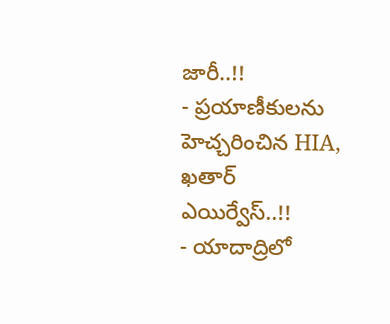జారీ..!!
- ప్రయాణీకులను హెచ్చరించిన HIA, ఖతార్ ఎయిర్వేస్..!!
- యాదాద్రిలో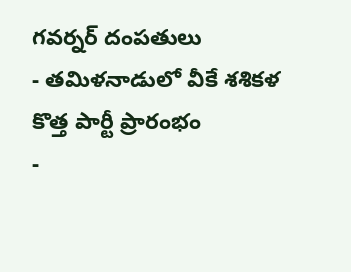గవర్నర్ దంపతులు
- తమిళనాడులో వీకే శశికళ కొత్త పార్టీ ప్రారంభం
-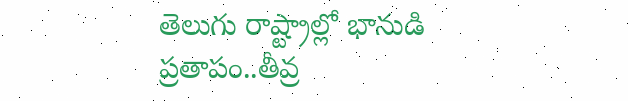తెలుగు రాష్ట్రాల్లో భానుడి ప్రతాపం..తీవ్ర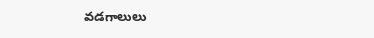వడగాలులు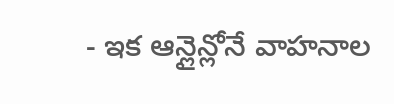- ఇక ఆన్లైన్లోనే వాహనాల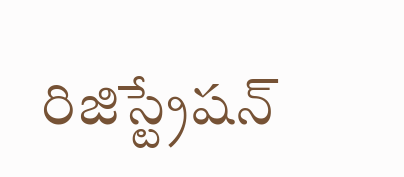రిజిస్ట్రేషన్